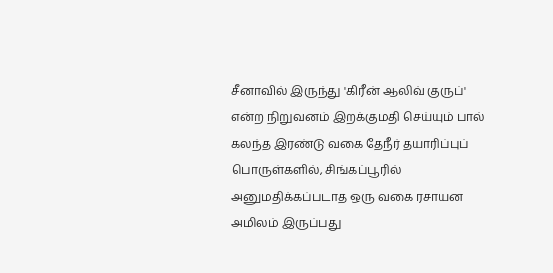சீனாவில் இருந்து 'கிரீன் ஆலிவ் குருப்' என்ற நிறுவனம் இறக்குமதி செய்யும் பால் கலந்த இரண்டு வகை தேநீர் தயாரிப்புப் பொருள்களில், சிங்கப்பூரில் அனுமதிக்கப்படாத ஒரு வகை ரசாயன அமிலம் இருப்பது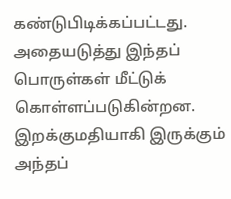கண்டுபிடிக்கப்பட்டது. அதையடுத்து இந்தப் பொருள்கள் மீட்டுக் கொள்ளப்படுகின்றன.
இறக்குமதியாகி இருக்கும் அந்தப்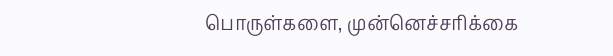பொருள்களை, முன்னெச்சரிக்கை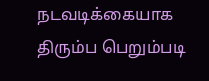நடவடிக்கையாக திரும்ப பெறும்படி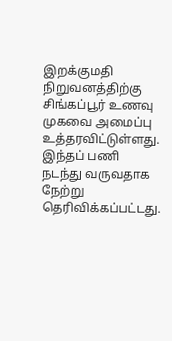இறக்குமதி நிறுவனத்திற்கு சிங்கப்பூர் உணவு முகவை அமைப்பு உத்தரவிட்டுள்ளது. இந்தப் பணி நடந்து வருவதாக நேற்று தெரிவிக்கப்பட்டது.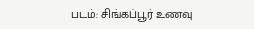படம்: சிங்கப்பூர் உணவு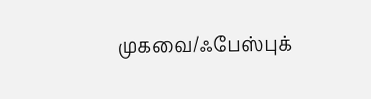முகவை/ஃபேஸ்புக்